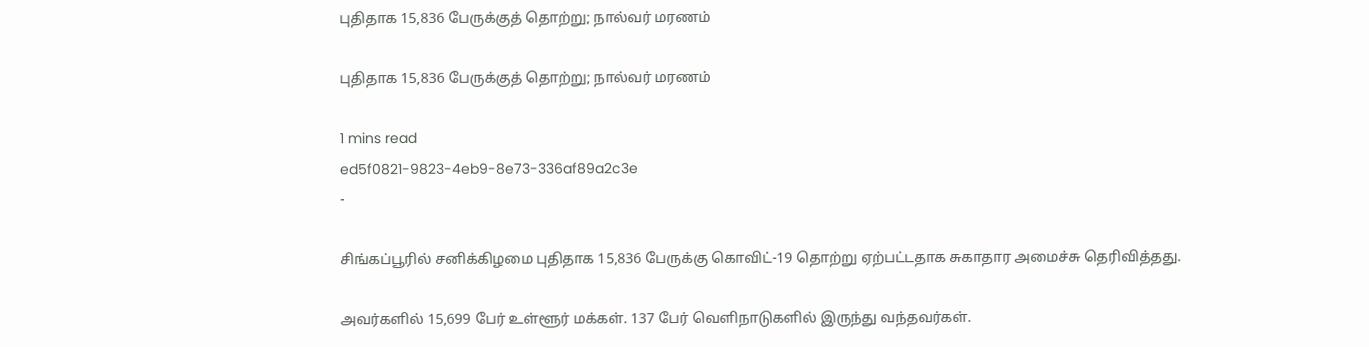புதிதாக 15,836 பேருக்குத் தொற்று; நால்வர் மரணம்

புதிதாக 15,836 பேருக்குத் தொற்று; நால்வர் மரணம்

1 mins read
ed5f0821-9823-4eb9-8e73-336af89a2c3e
-

சிங்கப்பூரில் சனிக்கிழமை புதிதாக 15,836 பேருக்கு கொவிட்-19 தொற்று ஏற்பட்டதாக சுகாதார அமைச்சு தெரிவித்தது.

அவர்களில் 15,699 பேர் உள்ளூர் மக்கள். 137 பேர் வெளிநாடுகளில் இருந்து வந்தவர்கள்.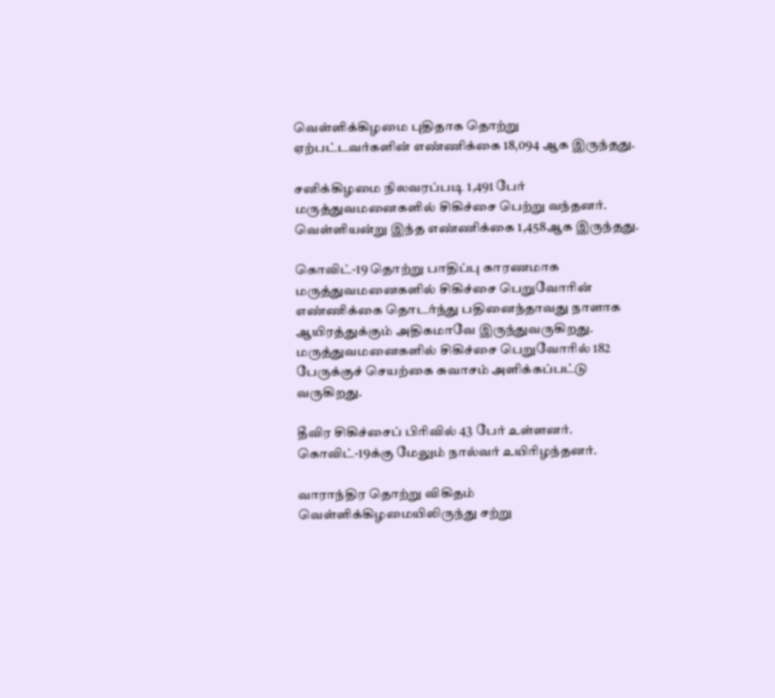வெள்ளிக்கிழமை புதிதாக தொற்று ஏற்பட்டவர்களின் எண்ணிக்கை 18,094 ஆக இருந்தது.

சனிக்கிழமை நிலவரப்படி 1,491 பேர் மருத்துவமனைகளில் சிகிச்சை பெற்று வந்தனர். வெள்ளியன்று இந்த எண்ணிக்கை 1,458ஆக இருந்தது.

கொவிட்-19 தொற்று பாதிப்பு காரணமாக மருத்துவமனைகளில் சிகிச்சை பெறுவோரின் எண்ணிக்கை தொடர்ந்து பதினைந்தாவது நாளாக ஆயிரத்துக்கும் அதிகமாவே இருந்துவருகிறது. மருத்துவமனைகளில் சிகிச்சை பெறுவோரில் 182 பேருக்குச் செயற்கை சுவாசம் அளிக்கப்பட்டு வருகிறது.

தீவிர சிகிச்சைப் பிரிவில் 43 பேர் உள்ளனர். கொவிட்-19க்கு மேலும் நால்வர் உயிரிழந்தனர்.

வாராந்திர தொற்று விகிதம் வெள்ளிக்கிழமையிலிருந்து சற்று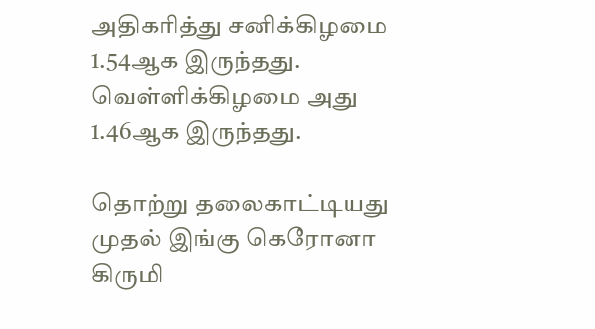அதிகரித்து சனிக்கிழமை 1.54ஆக இருந்தது. வெள்ளிக்கிழமை அது 1.46ஆக இருந்தது.

தொற்று தலைகாட்டியது முதல் இங்கு கெரோனா கிருமி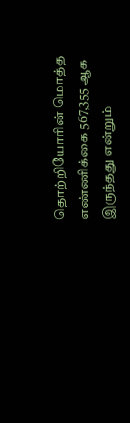தொற்றியோரின் மொத்த எண்ணிக்கை 567,355 ஆக இருந்தது என்றும்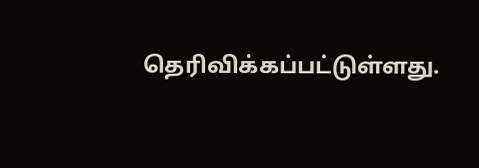தெரிவிக்கப்பட்டுள்ளது.